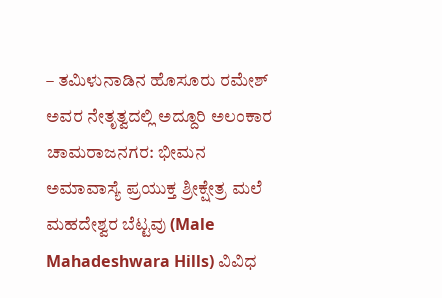– ತಮಿಳುನಾಡಿನ ಹೊಸೂರು ರಮೇಶ್ ಅವರ ನೇತೃತ್ವದಲ್ಲಿ ಅದ್ದೂರಿ ಅಲಂಕಾರ
ಚಾಮರಾಜನಗರ: ಭೀಮನ ಅಮಾವಾಸ್ಯೆ ಪ್ರಯುಕ್ತ ಶ್ರೀಕ್ಷೇತ್ರ ಮಲೆ ಮಹದೇಶ್ವರ ಬೆಟ್ಟವು (Male Mahadeshwara Hills) ವಿವಿಧ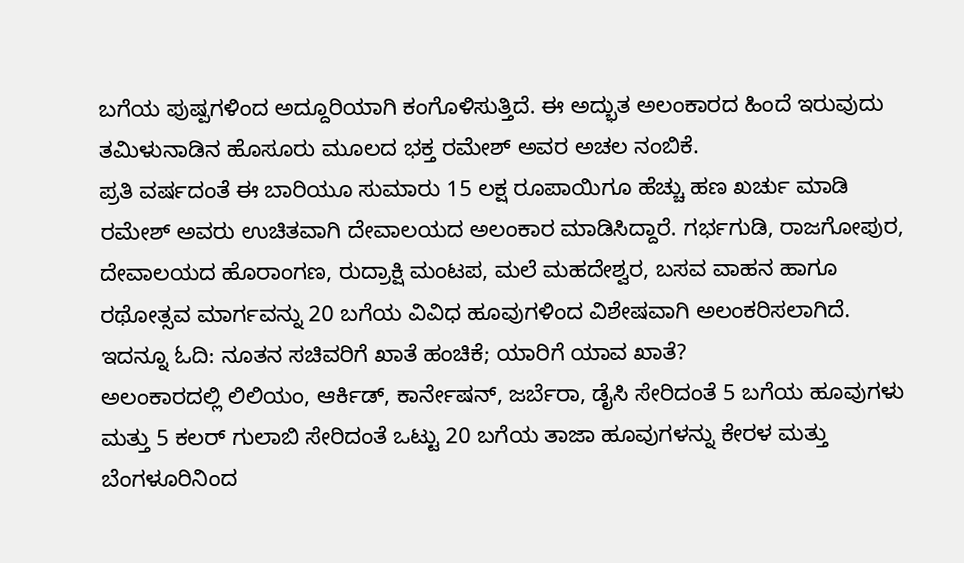ಬಗೆಯ ಪುಷ್ಪಗಳಿಂದ ಅದ್ದೂರಿಯಾಗಿ ಕಂಗೊಳಿಸುತ್ತಿದೆ. ಈ ಅದ್ಭುತ ಅಲಂಕಾರದ ಹಿಂದೆ ಇರುವುದು ತಮಿಳುನಾಡಿನ ಹೊಸೂರು ಮೂಲದ ಭಕ್ತ ರಮೇಶ್ ಅವರ ಅಚಲ ನಂಬಿಕೆ.
ಪ್ರತಿ ವರ್ಷದಂತೆ ಈ ಬಾರಿಯೂ ಸುಮಾರು 15 ಲಕ್ಷ ರೂಪಾಯಿಗೂ ಹೆಚ್ಚು ಹಣ ಖರ್ಚು ಮಾಡಿ ರಮೇಶ್ ಅವರು ಉಚಿತವಾಗಿ ದೇವಾಲಯದ ಅಲಂಕಾರ ಮಾಡಿಸಿದ್ದಾರೆ. ಗರ್ಭಗುಡಿ, ರಾಜಗೋಪುರ, ದೇವಾಲಯದ ಹೊರಾಂಗಣ, ರುದ್ರಾಕ್ಷಿ ಮಂಟಪ, ಮಲೆ ಮಹದೇಶ್ವರ, ಬಸವ ವಾಹನ ಹಾಗೂ ರಥೋತ್ಸವ ಮಾರ್ಗವನ್ನು 20 ಬಗೆಯ ವಿವಿಧ ಹೂವುಗಳಿಂದ ವಿಶೇಷವಾಗಿ ಅಲಂಕರಿಸಲಾಗಿದೆ. ಇದನ್ನೂ ಓದಿ: ನೂತನ ಸಚಿವರಿಗೆ ಖಾತೆ ಹಂಚಿಕೆ; ಯಾರಿಗೆ ಯಾವ ಖಾತೆ?
ಅಲಂಕಾರದಲ್ಲಿ ಲಿಲಿಯಂ, ಆರ್ಕಿಡ್, ಕಾರ್ನೇಷನ್, ಜರ್ಬೆರಾ, ಡೈಸಿ ಸೇರಿದಂತೆ 5 ಬಗೆಯ ಹೂವುಗಳು ಮತ್ತು 5 ಕಲರ್ ಗುಲಾಬಿ ಸೇರಿದಂತೆ ಒಟ್ಟು 20 ಬಗೆಯ ತಾಜಾ ಹೂವುಗಳನ್ನು ಕೇರಳ ಮತ್ತು ಬೆಂಗಳೂರಿನಿಂದ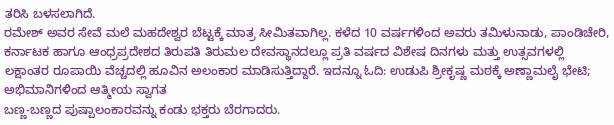ತರಿಸಿ ಬಳಸಲಾಗಿದೆ.
ರಮೇಶ್ ಅವರ ಸೇವೆ ಮಲೆ ಮಹದೇಶ್ವರ ಬೆಟ್ಟಕ್ಕೆ ಮಾತ್ರ ಸೀಮಿತವಾಗಿಲ್ಲ. ಕಳೆದ 10 ವರ್ಷಗಳಿಂದ ಅವರು ತಮಿಳುನಾಡು, ಪಾಂಡಿಚೇರಿ, ಕರ್ನಾಟಕ ಹಾಗೂ ಆಂಧ್ರಪ್ರದೇಶದ ತಿರುಪತಿ ತಿರುಮಲ ದೇವಸ್ಥಾನದಲ್ಲೂ ಪ್ರತಿ ವರ್ಷದ ವಿಶೇಷ ದಿನಗಳು ಮತ್ತು ಉತ್ಸವಗಳಲ್ಲಿ ಲಕ್ಷಾಂತರ ರೂಪಾಯಿ ವೆಚ್ಚದಲ್ಲಿ ಹೂವಿನ ಅಲಂಕಾರ ಮಾಡಿಸುತ್ತಿದ್ದಾರೆ. ಇದನ್ನೂ ಓದಿ: ಉಡುಪಿ ಶ್ರೀಕೃಷ್ಣ ಮಠಕ್ಕೆ ಅಣ್ಣಾಮಲೈ ಭೇಟಿ; ಅಭಿಮಾನಿಗಳಿಂದ ಆತ್ಮೀಯ ಸ್ವಾಗತ
ಬಣ್ಣ-ಬಣ್ಣದ ಪುಷ್ಪಾಲಂಕಾರವನ್ನು ಕಂಡು ಭಕ್ತರು ಬೆರಗಾದರು.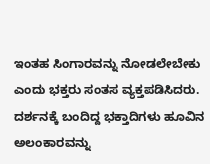ಇಂತಹ ಸಿಂಗಾರವನ್ನು ನೋಡಲೇಬೇಕು ಎಂದು ಭಕ್ತರು ಸಂತಸ ವ್ಯಕ್ತಪಡಿಸಿದರು. ದರ್ಶನಕ್ಕೆ ಬಂದಿದ್ದ ಭಕ್ತಾದಿಗಳು ಹೂವಿನ ಅಲಂಕಾರವನ್ನು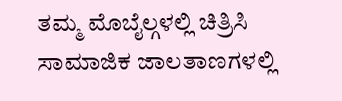ತಮ್ಮ ಮೊಬೈಲ್ಗಳಲ್ಲಿ ಚಿತ್ರಿಸಿ ಸಾಮಾಜಿಕ ಜಾಲತಾಣಗಳಲ್ಲಿ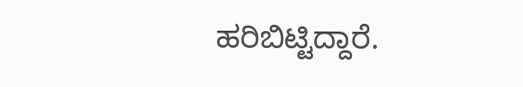ಹರಿಬಿಟ್ಟಿದ್ದಾರೆ.